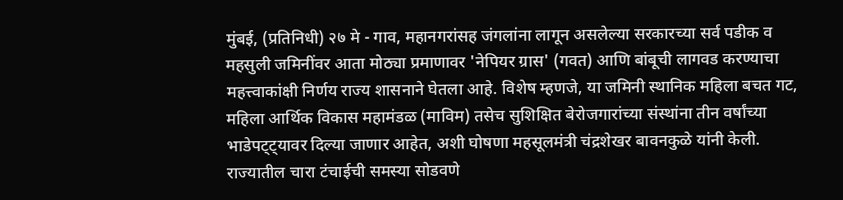मुंबई, (प्रतिनिधी) २७ मे - गाव, महानगरांसह जंगलांना लागून असलेल्या सरकारच्या सर्व पडीक व महसुली जमिनींवर आता मोठ्या प्रमाणावर 'नेपियर ग्रास' (गवत) आणि बांबूची लागवड करण्याचा महत्त्वाकांक्षी निर्णय राज्य शासनाने घेतला आहे. विशेष म्हणजे, या जमिनी स्थानिक महिला बचत गट, महिला आर्थिक विकास महामंडळ (माविम) तसेच सुशिक्षित बेरोजगारांच्या संस्थांना तीन वर्षांच्या भाडेपट्ट्यावर दिल्या जाणार आहेत, अशी घोषणा महसूलमंत्री चंद्रशेखर बावनकुळे यांनी केली.
राज्यातील चारा टंचाईची समस्या सोडवणे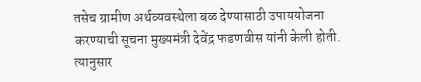तसेच ग्रामीण अर्थव्यवस्थेला बळ देण्यासाठी उपाययोजना करण्याची सूचना मुख्यमंत्री देवेंद्र फडणवीस यांनी केली होती. त्यानुसार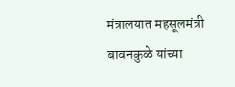मंत्रालयात महसूलमंत्री बावनकुळे यांच्या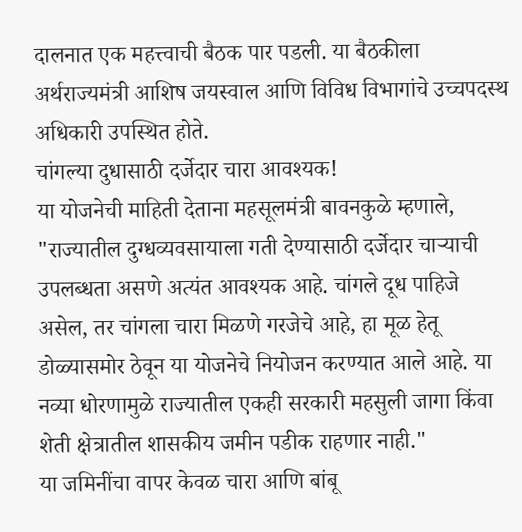दालनात एक महत्त्वाची बैठक पार पडली. या बैठकीला अर्थराज्यमंत्री आशिष जयस्वाल आणि विविध विभागांचे उच्चपदस्थ अधिकारी उपस्थित होते.
चांगल्या दुधासाठी दर्जेदार चारा आवश्यक!
या योजनेची माहिती देताना महसूलमंत्री बावनकुळे म्हणाले, "राज्यातील दुग्धव्यवसायाला गती देण्यासाठी दर्जेदार चाऱ्याची उपलब्धता असणे अत्यंत आवश्यक आहे. चांगले दूध पाहिजे असेल, तर चांगला चारा मिळणे गरजेचे आहे, हा मूळ हेतू डोळ्यासमोर ठेवून या योजनेचे नियोजन करण्यात आले आहे. या नव्या धोरणामुळे राज्यातील एकही सरकारी महसुली जागा किंवा शेती क्षेत्रातील शासकीय जमीन पडीक राहणार नाही."
या जमिनींचा वापर केवळ चारा आणि बांबू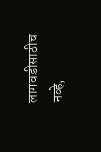लागवडीसाठीच नव्हे,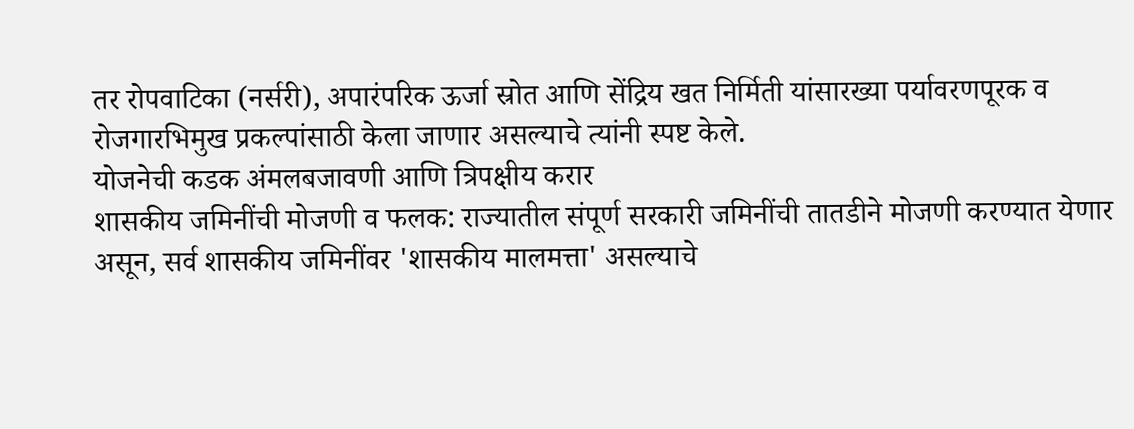तर रोपवाटिका (नर्सरी), अपारंपरिक ऊर्जा स्रोत आणि सेंद्रिय खत निर्मिती यांसारख्या पर्यावरणपूरक व रोजगारभिमुख प्रकल्पांसाठी केला जाणार असल्याचे त्यांनी स्पष्ट केले.
योजनेची कडक अंमलबजावणी आणि त्रिपक्षीय करार
शासकीय जमिनींची मोजणी व फलक: राज्यातील संपूर्ण सरकारी जमिनींची तातडीने मोजणी करण्यात येणार असून, सर्व शासकीय जमिनींवर 'शासकीय मालमत्ता' असल्याचे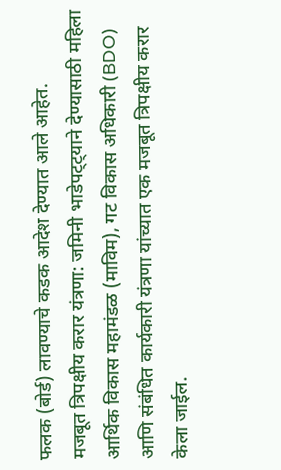फलक (बोर्ड) लावण्याचे कडक आदेश देण्यात आले आहेत.
मजबूत त्रिपक्षीय करार यंत्रणा: जमिनी भाडेपट्ट्याने देण्यासाठी महिला आर्थिक विकास महामंडळ (माविम), गट विकास अधिकारी (BDO) आणि संबंधित कार्यकारी यंत्रणा यांच्यात एक मजबूत त्रिपक्षीय करार केला जाईल.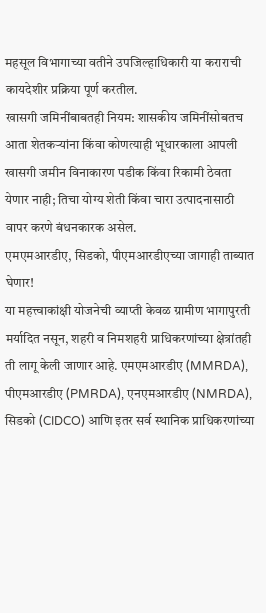महसूल विभागाच्या वतीने उपजिल्हाधिकारी या कराराची कायदेशीर प्रक्रिया पूर्ण करतील.
खासगी जमिनींबाबतही नियम: शासकीय जमिनींसोबतच आता शेतकऱ्यांना किंवा कोणत्याही भूधारकाला आपली खासगी जमीन विनाकारण पडीक किंवा रिकामी ठेवता येणार नाही; तिचा योग्य शेती किंवा चारा उत्पादनासाठी वापर करणे बंधनकारक असेल.
एमएमआरडीए, सिडको, पीएमआरडीएच्या जागाही ताब्यात घेणार!
या महत्त्वाकांक्षी योजनेची व्याप्ती केवळ ग्रामीण भागापुरती मर्यादित नसून, शहरी व निमशहरी प्राधिकरणांच्या क्षेत्रांतही ती लागू केली जाणार आहे. एमएमआरडीए (MMRDA), पीएमआरडीए (PMRDA), एनएमआरडीए (NMRDA), सिडको (CIDCO) आणि इतर सर्व स्थानिक प्राधिकरणांच्या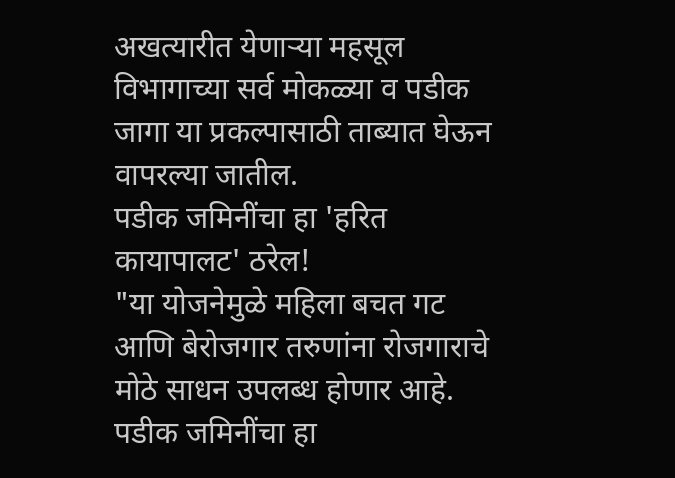अखत्यारीत येणाऱ्या महसूल विभागाच्या सर्व मोकळ्या व पडीक जागा या प्रकल्पासाठी ताब्यात घेऊन वापरल्या जातील.
पडीक जमिनींचा हा 'हरित कायापालट' ठरेल!
"या योजनेमुळे महिला बचत गट आणि बेरोजगार तरुणांना रोजगाराचे मोठे साधन उपलब्ध होणार आहे. पडीक जमिनींचा हा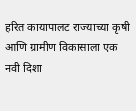हरित कायापालट राज्याच्या कृषी आणि ग्रामीण विकासाला एक नवी दिशा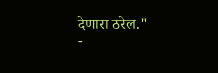देणारा ठरेल."
-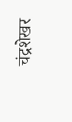चंद्रशेखर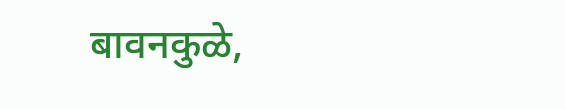बावनकुळे,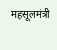महसूलमंत्री